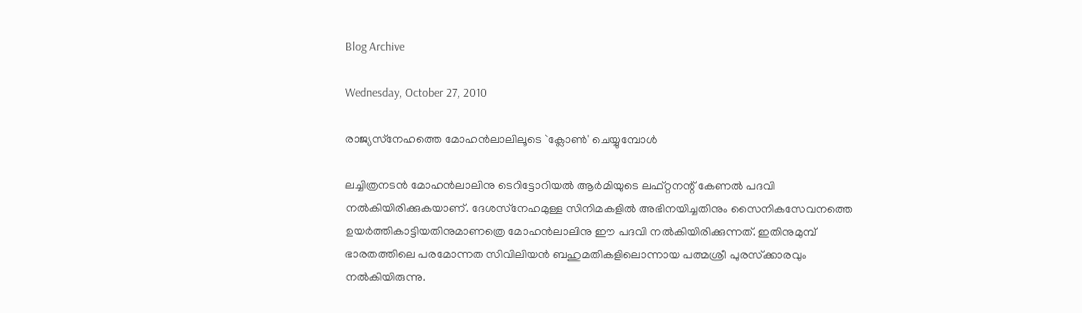Blog Archive

Wednesday, October 27, 2010

രാജ്യസ്‌നേഹത്തെ മോഹന്‍ലാലിലൂടെ `ക്ലോണ്‍' ചെയ്യുമ്പോള്‍

ലച്ചിത്രനടന്‍ മോഹന്‍ലാലിനു ടെറിട്ടോറിയല്‍ ആര്‍മിയുടെ ലഫ്‌റ്റനന്റ്‌ കേണല്‍ പദവി നല്‍കിയിരിക്കുകയാണ്‌. ദേശസ്‌നേഹമുള്ള സിനിമകളില്‍ അഭിനയിച്ചതിനും സൈനികസേവനത്തെ ഉയര്‍ത്തികാട്ടിയതിനുമാണത്രെ മോഹന്‍ലാലിനു ഈ പദവി നല്‍കിയിരിക്കുന്നത്‌. ഇതിനുമുമ്പ്‌ ഭാരതത്തിലെ പരമോന്നത സിവിലിയന്‍ ബഹുമതികളിലൊന്നായ പത്മശ്രീ പുരസ്‌ക്കാരവും നല്‍കിയിരുന്നു.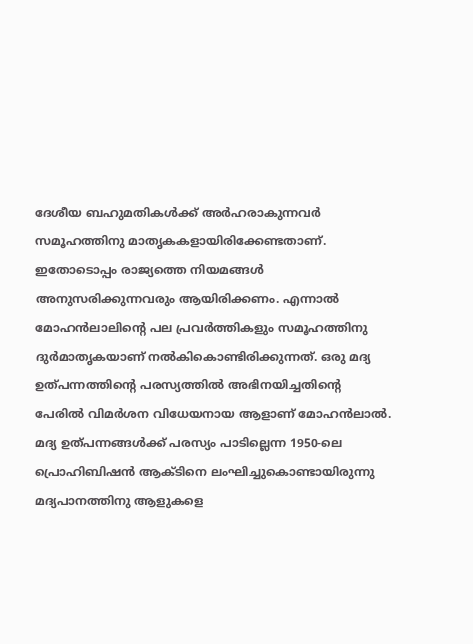ദേശീയ ബഹുമതികള്‍ക്ക്‌ അര്‍ഹരാകുന്നവര്‍ സമൂഹത്തിനു മാതൃകകളായിരിക്കേണ്ടതാണ്‌. ഇതോടൊപ്പം രാജ്യത്തെ നിയമങ്ങള്‍ അനുസരിക്കുന്നവരും ആയിരിക്കണം. എന്നാല്‍ മോഹന്‍ലാലിന്റെ പല പ്രവര്‍ത്തികളും സമൂഹത്തിനു ദുര്‍മാതൃകയാണ്‌ നല്‍കികൊണ്ടിരിക്കുന്നത്‌. ഒരു മദ്യ ഉത്‌പന്നത്തിന്റെ പരസ്യത്തില്‍ അഭിനയിച്ചതിന്റെ പേരില്‍ വിമര്‍ശന വിധേയനായ ആളാണ്‌ മോഹന്‍ലാല്‍. മദ്യ ഉത്‌പന്നങ്ങള്‍ക്ക്‌ പരസ്യം പാടില്ലെന്ന 1950-ലെ പ്രൊഹിബിഷന്‍ ആക്‌ടിനെ ലംഘിച്ചുകൊണ്ടായിരുന്നു മദ്യപാനത്തിനു ആളുകളെ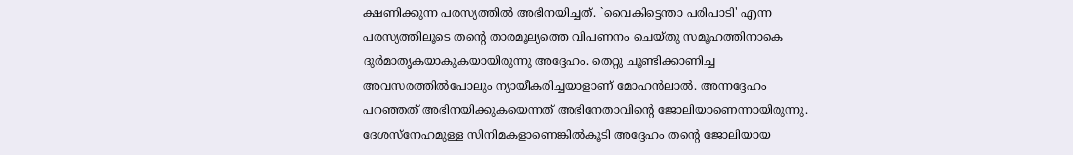ക്ഷണിക്കുന്ന പരസ്യത്തില്‍ അഭിനയിച്ചത്‌. `വൈകിട്ടെന്താ പരിപാടി' എന്ന പരസ്യത്തിലൂടെ തന്റെ താരമൂല്യത്തെ വിപണനം ചെയ്‌തു സമൂഹത്തിനാകെ ദുര്‍മാതൃകയാകുകയായിരുന്നു അദ്ദേഹം. തെറ്റു ചൂണ്ടിക്കാണിച്ച അവസരത്തില്‍പോലും ന്യായീകരിച്ചയാളാണ്‌ മോഹന്‍ലാല്‍. അന്നദ്ദേഹം പറഞ്ഞത്‌ അഭിനയിക്കുകയെന്നത്‌ അഭിനേതാവിന്റെ ജോലിയാണെന്നായിരുന്നു. ദേശസ്‌നേഹമുള്ള സിനിമകളാണെങ്കില്‍കൂടി അദ്ദേഹം തന്റെ ജോലിയായ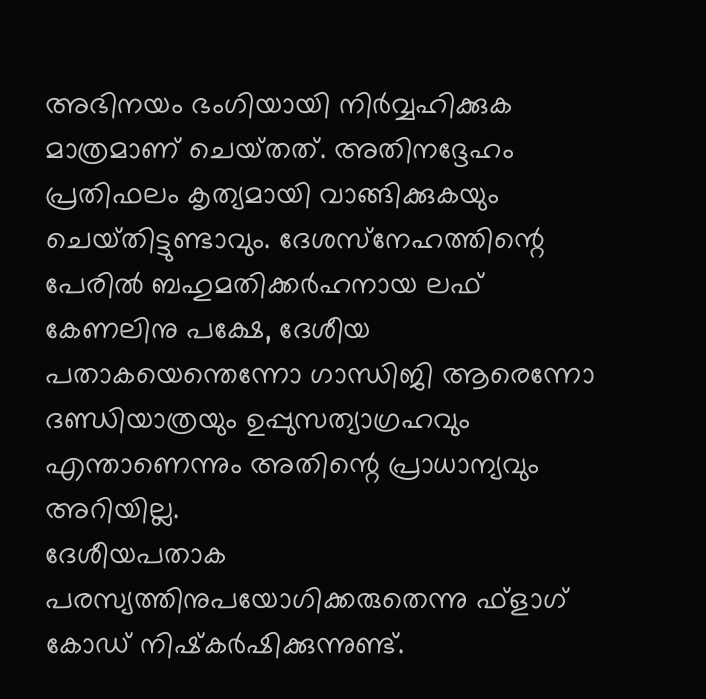അഭിനയം ഭംഗിയായി നിര്‍വ്വഹിക്കുക മാത്രമാണ്‌ ചെയ്‌തത്‌. അതിനദ്ദേഹം പ്രതിഫലം കൃത്യമായി വാങ്ങിക്കുകയും ചെയ്‌തിട്ടുണ്ടാവും. ദേശസ്‌നേഹത്തിന്റെ പേരില്‍ ബഹുമതിക്കര്‍ഹനായ ലഫ്‌ കേണലിനു പക്ഷേ, ദേശീയ പതാകയെന്തെന്നോ ഗാന്ധിജി ആരെന്നോ ദണ്ഡിയാത്രയും ഉപ്പുസത്യാഗ്രഹവും എന്താണെന്നും അതിന്റെ പ്രാധാന്യവും അറിയില്ല.
ദേശീയപതാക പരസ്യത്തിനുപയോഗിക്കരുതെന്നു ഫ്‌ളാഗ്‌ കോഡ്‌ നിഷ്‌കര്‍ഷിക്കുന്നുണ്ട്‌.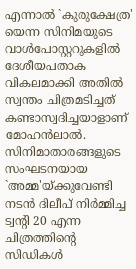എന്നാല്‍ `കുരുക്ഷേത്ര' യെന്ന സിനിമയുടെ വാള്‍പോസ്റ്ററുകളില്‍ ദേശീയപതാക വികലമാക്കി അതില്‍ സ്വന്തം ചിത്രമടിച്ചത്‌ കണ്ടാസ്വദിച്ചയാളാണ്‌ മോഹന്‍ലാല്‍.
സിനിമാതാരങ്ങളുടെ സംഘടനയായ `അമ്മ'യ്‌ക്കുവേണ്ടി നടന്‍ ദിലീപ്‌ നിര്‍മ്മിച്ച ട്വന്റി 20 എന്ന ചിത്രത്തിന്റെ സിഡികള്‍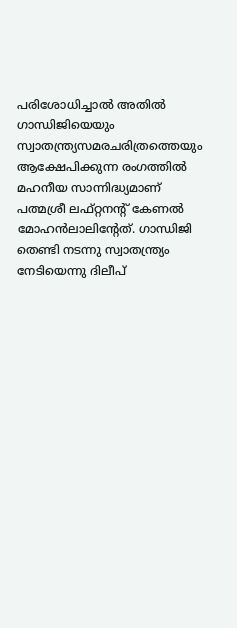പരിശോധിച്ചാല്‍ അതില്‍ ഗാന്ധിജിയെയും സ്വാതന്ത്ര്യസമരചരിത്രത്തെയും ആക്ഷേപിക്കുന്ന രംഗത്തില്‍ മഹനീയ സാന്നിദ്ധ്യമാണ്‌ പത്മശ്രീ ലഫ്‌റ്റനന്റ്‌ കേണല്‍ മോഹന്‍ലാലിന്റേത്‌. ഗാന്ധിജി തെണ്ടി നടന്നു സ്വാതന്ത്ര്യം നേടിയെന്നു ദിലീപ്‌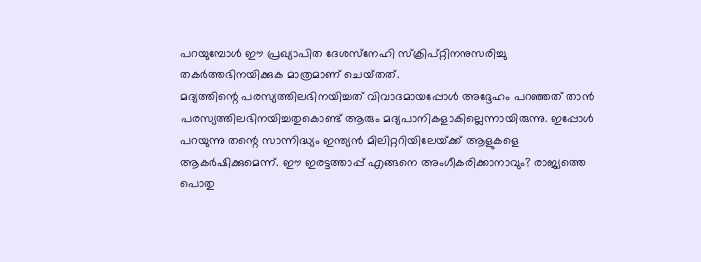പറയുമ്പോള്‍ ഈ പ്രഖ്യാപിത ദേശസ്‌നേഹി സ്‌ക്രിപ്‌റ്റിനനുസരിച്ചു തകര്‍ത്തഭിനയിക്കുക മാത്രമാണ്‌ ചെയ്‌തത്‌.
മദ്യത്തിന്റെ പരസ്യത്തിലഭിനയിച്ചത്‌ വിവാദമായപ്പോള്‍ അദ്ദേഹം പറഞ്ഞത്‌ താന്‍ പരസ്യത്തിലഭിനയിച്ചതുകൊണ്ട്‌ ആരും മദ്യപാനികളാകില്ലെന്നായിരുന്നു. ഇപ്പോള്‍ പറയുന്നു തന്റെ സാന്നിദ്ധ്യം ഇന്ത്യന്‍ മിലിറ്ററിയിലേയ്‌ക്ക്‌ ആളുകളെ ആകര്‍ഷിക്കുമെന്ന്‌. ഈ ഇരട്ടത്താപ്പ്‌ എങ്ങനെ അംഗീകരിക്കാനാവും? രാജ്യത്തെ പൊതു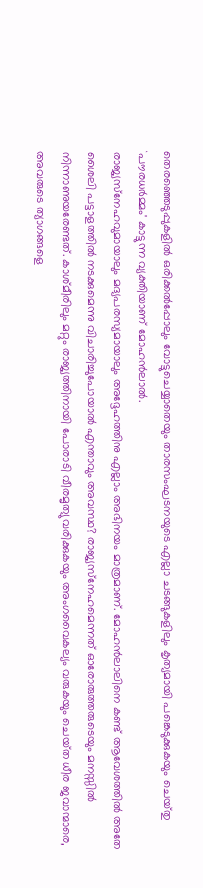തെരഞ്ഞെടുപ്പുകളില്‍ ഒരിക്കല്‍പ്പോലും വോട്ടുചെയ്യാതെയും താരസംഘടനയുടെ എല്ലാ ചടങ്ങുകളിലും കൃത്യമായി പങ്കെടുക്കുകയും ചെയ്‌തു `പൗരധര്‍മ്മം' കാട്ടുന്ന വ്യക്തിയാണ്‌ മോഹന്‍ലാല്‍.
രാജ്യസ്‌നേഹവുമായാലും മദ്യപരസ്യമായാലും അദ്ദേഹത്തിനു എല്ലാം അഭിനയം മാത്രമാണ്‌. മോഹന്‍ലാലിനെ കണ്ട്‌ ആവേശത്തില്‍ അതേ ശൈലി പട്ടാളത്തില്‍ നടക്കുമെന്നു വിചാരിച്ചുപോയാല്‍ എന്താവും അവസ്ഥ? രാജ്യസ്‌നേഹമെന്നത്‌ ഓരോരുത്തരുടെയും മനസ്സില്‍ നിന്നാണുയരേണ്ടത്‌. കാശ്‌മീരിലും മറ്റും രാജ്യത്തിനായി പോരാടി വീരമൃത്യുവരിക്കുകയും അംഗവൈകല്യം വരുകയും ചെയ്‌ത ധീര ജവാന്മാരെ, അവരുടെ ത്യാഗങ്ങളെ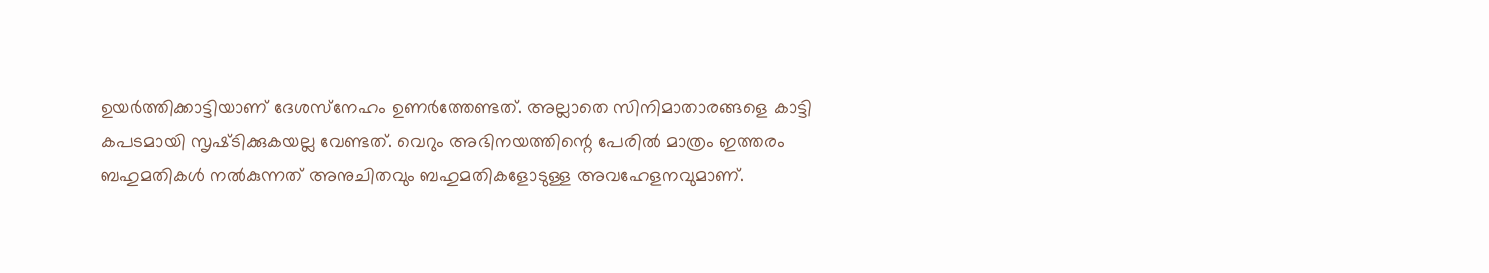ഉയര്‍ത്തിക്കാട്ടിയാണ്‌ ദേശസ്‌നേഹം ഉണര്‍ത്തേണ്ടത്‌. അല്ലാതെ സിനിമാതാരങ്ങളെ കാട്ടി കപടമായി സൃഷ്‌ടിക്കുകയല്ല വേണ്ടത്‌. വെറും അഭിനയത്തിന്റെ പേരില്‍ മാത്രം ഇത്തരം ബഹുമതികള്‍ നല്‍കുന്നത്‌ അനുചിതവും ബഹുമതികളോടുള്ള അവഹേളനവുമാണ്‌.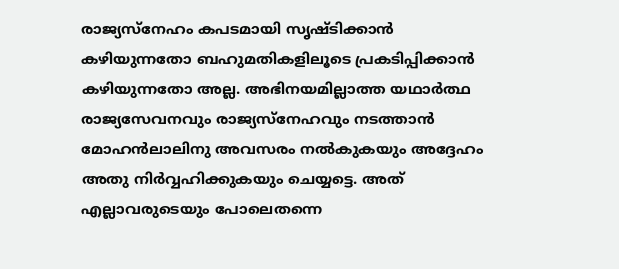രാജ്യസ്‌നേഹം കപടമായി സൃഷ്‌ടിക്കാന്‍ കഴിയുന്നതോ ബഹുമതികളിലൂടെ പ്രകടിപ്പിക്കാന്‍ കഴിയുന്നതോ അല്ല. അഭിനയമില്ലാത്ത യഥാര്‍ത്ഥ രാജ്യസേവനവും രാജ്യസ്‌നേഹവും നടത്താന്‍ മോഹന്‍ലാലിനു അവസരം നല്‍കുകയും അദ്ദേഹം അതു നിര്‍വ്വഹിക്കുകയും ചെയ്യട്ടെ. അത്‌ എല്ലാവരുടെയും പോലെതന്നെ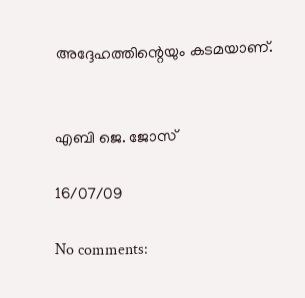അദ്ദേഹത്തിന്റെയും കടമയാണ്‌.


എബി ജെ. ജോസ്‌

16/07/09

No comments: